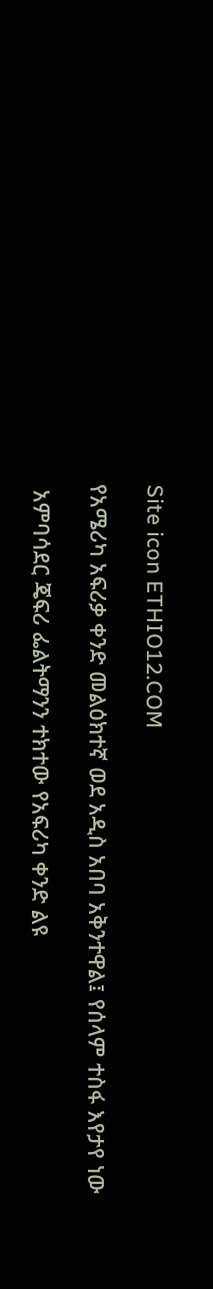Site icon ETHIO12.COM

የአሜሪካ አፍሪቃ ቀንድ መልዕክተኛ ወደ አዲስ አበባ አቅንተዋል፤ የሰላም ተስፋ እየታየ ነው

 አምባሳደር ጄፍሪ ፌልትማንን ተክተው የአፍሪካ ቀንድ ልዩ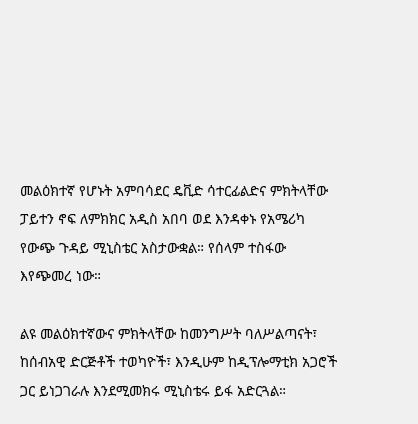መልዕክተኛ የሆኑት አምባሳደር ዴቪድ ሳተርፊልድና ምክትላቸው ፓይተን ኖፍ ለምክክር አዲስ አበባ ወደ እንዳቀኑ የአሜሪካ የውጭ ጉዳይ ሚኒስቴር አስታውቋል። የሰላም ተስፋው እየጭመረ ነው።

ልዩ መልዕክተኛውና ምክትላቸው ከመንግሥት ባለሥልጣናት፣ ከሰብአዊ ድርጅቶች ተወካዮች፣ እንዲሁም ከዲፕሎማቲክ አጋሮች ጋር ይነጋገራሉ እንደሚመክሩ ሚኒስቴሩ ይፋ አድርጓል።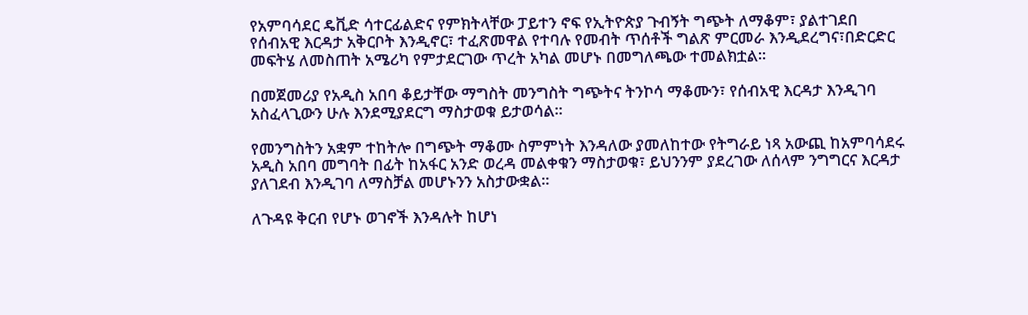የአምባሳደር ዴቪድ ሳተርፊልድና የምክትላቸው ፓይተን ኖፍ የኢትዮጵያ ጉብኝት ግጭት ለማቆም፣ ያልተገደበ የሰብአዊ እርዳታ አቅርቦት እንዲኖር፣ ተፈጽመዋል የተባሉ የመብት ጥሰቶች ግልጽ ምርመራ እንዲደረግና፣በድርድር መፍትሄ ለመስጠት አሜሪካ የምታደርገው ጥረት አካል መሆኑ በመግለጫው ተመልክቷል።

በመጀመሪያ የአዲስ አበባ ቆይታቸው ማግስት መንግስት ግጭትና ትንኮሳ ማቆሙን፣ የሰብአዊ እርዳታ እንዲገባ አስፈላጊውን ሁሉ እንደሚያደርግ ማስታወቁ ይታወሳል።

የመንግስትን አቋም ተከትሎ በግጭት ማቆሙ ስምምነት እንዳለው ያመለከተው የትግራይ ነጻ አውጪ ከአምባሳደሩ አዲስ አበባ መግባት በፊት ከአፋር አንድ ወረዳ መልቀቁን ማስታወቁ፣ ይህንንም ያደረገው ለሰላም ንግግርና እርዳታ ያለገደብ እንዲገባ ለማስቻል መሆኑንን አስታውቋል።

ለጉዳዩ ቅርብ የሆኑ ወገኖች እንዳሉት ከሆነ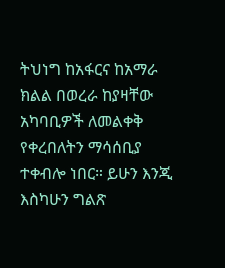ትህነግ ከአፋርና ከአማራ ክልል በወረራ ከያዛቸው አካባቢዎች ለመልቀቅ የቀረበለትን ማሳሰቢያ ተቀብሎ ነበር። ይሁን እንጂ እስካሁን ግልጽ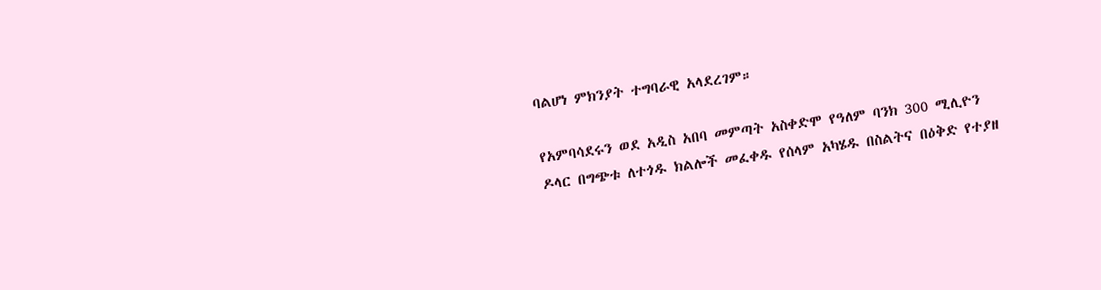ባልሆነ ምክንያት ተግባራዊ አላደረገም።

የአምባሳደሩን ወደ አዲስ አበባ መምጣት አስቀድሞ የዓለም ባንክ 300 ሚሊዮን ዶላር በግጭቱ ለተጎዱ ክልሎች መፈቀዱ የሰላም አካሄዱ በስልትና በዕቅድ የተያዘ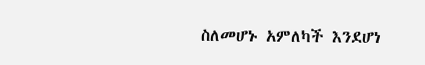ስለመሆኑ አምለካች እንደሆነ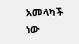አመላካች ነው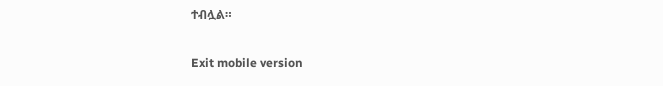ተብሏል።

Exit mobile version